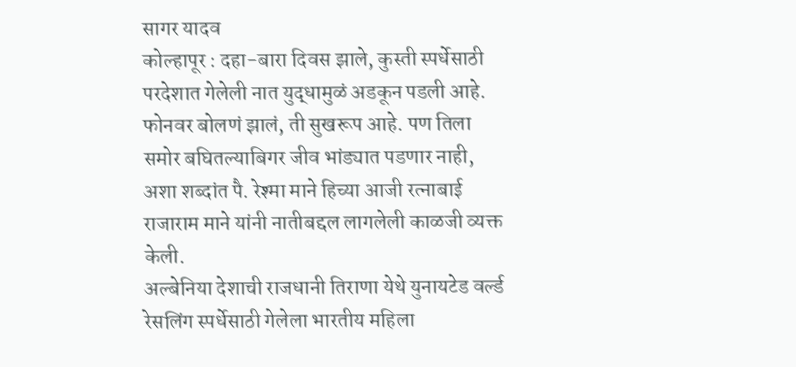सागर यादव
कोल्हापूर : दहा-बारा दिवस झाले, कुस्ती स्पर्धेसाठी परदेशात गेलेली नात युद्धामुळं अडकून पडली आहे. फोनवर बोलणं झालं, ती सुखरूप आहे. पण तिला समोर बघितल्याबिगर जीव भांड्यात पडणार नाही, अशा शब्दांत पै. रेश्मा माने हिच्या आजी रत्नाबाई राजाराम माने यांनी नातीबद्दल लागलेली काळजी व्यक्त केली.
अल्बेनिया देशाची राजधानी तिराणा येथे युनायटेड वर्ल्ड रेसलिंग स्पर्धेसाठी गेलेला भारतीय महिला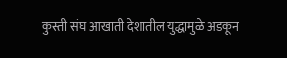कुस्ती संघ आखाती देशातील युद्धामुळे अडकून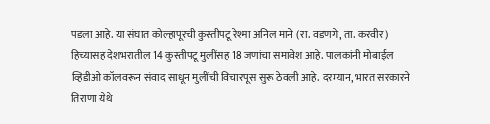पडला आहे. या संघात कोल्हापूरची कुस्तीपटू रेश्मा अनिल माने (रा. वडणगे, ता. करवीर) हिच्यासह देशभरातील 14 कुस्तीपटू मुलींसह 18 जणांचा समावेश आहे. पालकांनी मोबाईल व्हिडीओ कॉलवरून संवाद साधून मुलींची विचारपूस सुरू ठेवली आहे. दरम्यान, भारत सरकारने तिराणा येथे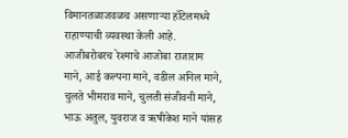विमानतळाजवळच असणाऱ्या हॉटेलमध्ये राहाण्याची व्यवस्था केली आहे.
आजीबरोबरच रेश्माचे आजोबा राजाराम माने, आई कल्पना माने, वडील अनिल माने, चुलते भीमराव माने, चुलती संजीवनी माने, भाऊ अतुल, युवराज व ऋषीकेश माने यांसह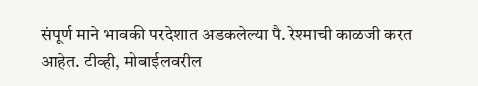संपूर्ण माने भावकी परदेशात अडकलेल्या पै. रेश्माची काळजी करत आहेत. टीव्ही, मोबाईलवरील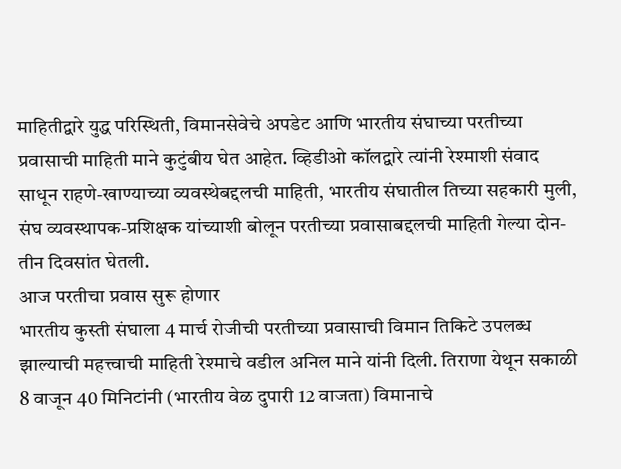माहितीद्वारे युद्ध परिस्थिती, विमानसेवेचे अपडेट आणि भारतीय संघाच्या परतीच्या प्रवासाची माहिती माने कुटुंबीय घेत आहेत. व्हिडीओ कॉलद्वारे त्यांनी रेश्माशी संवाद साधून राहणे-खाण्याच्या व्यवस्थेबद्दलची माहिती, भारतीय संघातील तिच्या सहकारी मुली, संघ व्यवस्थापक-प्रशिक्षक यांच्याशी बोलून परतीच्या प्रवासाबद्दलची माहिती गेल्या दोन-तीन दिवसांत घेतली.
आज परतीचा प्रवास सुरू होणार
भारतीय कुस्ती संघाला 4 मार्च रोजीची परतीच्या प्रवासाची विमान तिकिटे उपलब्ध झाल्याची महत्त्वाची माहिती रेश्माचे वडील अनिल माने यांनी दिली. तिराणा येथून सकाळी 8 वाजून 40 मिनिटांनी (भारतीय वेळ दुपारी 12 वाजता) विमानाचे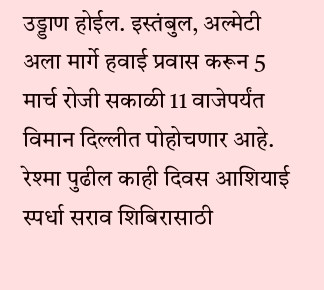उड्डाण होईल. इस्तंबुल, अल्मेटी अला मार्गे हवाई प्रवास करून 5 मार्च रोजी सकाळी 11 वाजेपर्यंत विमान दिल्लीत पोहोचणार आहे. रेश्मा पुढील काही दिवस आशियाई स्पर्धा सराव शिबिरासाठी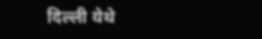दिल्ली येथे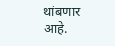थांबणार आहे.